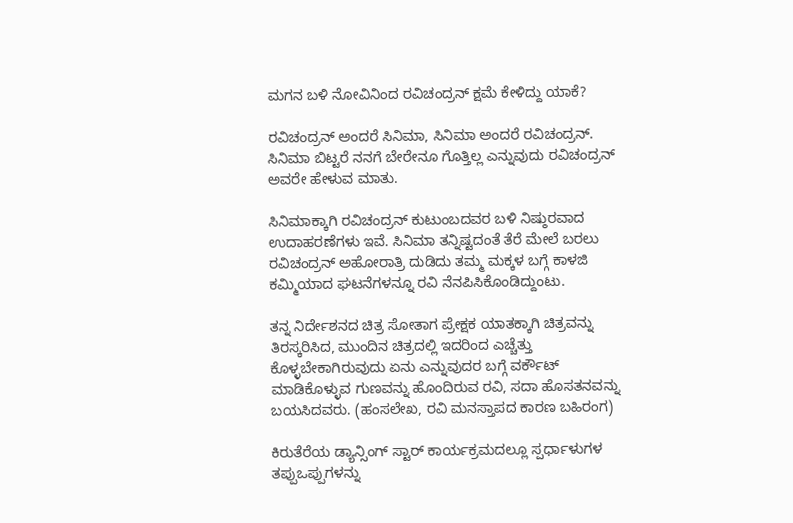ಮಗನ ಬಳಿ ನೋವಿನಿಂದ ರವಿಚಂದ್ರನ್ ಕ್ಷಮೆ ಕೇಳಿದ್ದು ಯಾಕೆ?

ರವಿಚಂದ್ರನ್ ಅಂದರೆ ಸಿನಿಮಾ, ಸಿನಿಮಾ ಅಂದರೆ ರವಿಚಂದ್ರನ್. ಸಿನಿಮಾ ಬಿಟ್ಟರೆ ನನಗೆ ಬೇರೇನೂ ಗೊತ್ತಿಲ್ಲ ಎನ್ನುವುದು ರವಿಚಂದ್ರನ್ ಅವರೇ ಹೇಳುವ ಮಾತು.

ಸಿನಿಮಾಕ್ಕಾಗಿ ರವಿಚಂದ್ರನ್ ಕುಟುಂಬದವರ ಬಳಿ ನಿಷ್ಠುರವಾದ ಉದಾಹರಣೆಗಳು ಇವೆ. ಸಿನಿಮಾ ತನ್ನಿಷ್ಟದಂತೆ ತೆರೆ ಮೇಲೆ ಬರಲು ರವಿಚಂದ್ರನ್ ಅಹೋರಾತ್ರಿ ದುಡಿದು ತಮ್ಮ ಮಕ್ಕಳ ಬಗ್ಗೆ ಕಾಳಜಿ ಕಮ್ಮಿಯಾದ ಘಟನೆಗಳನ್ನೂ ರವಿ ನೆನಪಿಸಿಕೊಂಡಿದ್ದುಂಟು.

ತನ್ನ ನಿರ್ದೇಶನದ ಚಿತ್ರ ಸೋತಾಗ ಪ್ರೇಕ್ಷಕ ಯಾತಕ್ಕಾಗಿ ಚಿತ್ರವನ್ನು ತಿರಸ್ಕರಿಸಿದ, ಮುಂದಿನ ಚಿತ್ರದಲ್ಲಿ ಇದರಿಂದ ಎಚ್ಚೆತ್ತು ಕೊಳ್ಳಬೇಕಾಗಿರುವುದು ಏನು ಎನ್ನುವುದರ ಬಗ್ಗೆ ವರ್ಕೌಟ್ ಮಾಡಿಕೊಳ್ಳುವ ಗುಣವನ್ನು ಹೊಂದಿರುವ ರವಿ, ಸದಾ ಹೊಸತನವನ್ನು ಬಯಸಿದವರು. (ಹಂಸಲೇಖ, ರವಿ ಮನಸ್ತಾಪದ ಕಾರಣ ಬಹಿರಂಗ)

ಕಿರುತೆರೆಯ ಡ್ಯಾನ್ಸಿಂಗ್ ಸ್ಟಾರ್ ಕಾರ್ಯಕ್ರಮದಲ್ಲೂ ಸ್ಪರ್ಧಾಳುಗಳ ತಪ್ಪುಒಪ್ಪುಗಳನ್ನು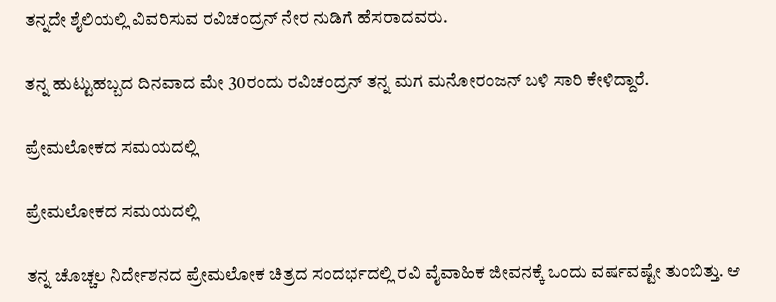ತನ್ನದೇ ಶೈಲಿಯಲ್ಲಿ ವಿವರಿಸುವ ರವಿಚಂದ್ರನ್ ನೇರ ನುಡಿಗೆ ಹೆಸರಾದವರು.

ತನ್ನ ಹುಟ್ಟುಹಬ್ಬದ ದಿನವಾದ ಮೇ 30ರಂದು ರವಿಚಂದ್ರನ್ ತನ್ನ ಮಗ ಮನೋರಂಜನ್ ಬಳಿ ಸಾರಿ ಕೇಳಿದ್ದಾರೆ.

ಪ್ರೇಮಲೋಕದ ಸಮಯದಲ್ಲಿ

ಪ್ರೇಮಲೋಕದ ಸಮಯದಲ್ಲಿ

ತನ್ನ ಚೊಚ್ಚಲ ನಿರ್ದೇಶನದ ಪ್ರೇಮಲೋಕ ಚಿತ್ರದ ಸಂದರ್ಭದಲ್ಲಿ ರವಿ ವೈವಾಹಿಕ ಜೀವನಕ್ಕೆ ಒಂದು ವರ್ಷವಷ್ಟೇ ತುಂಬಿತ್ತು. ಆ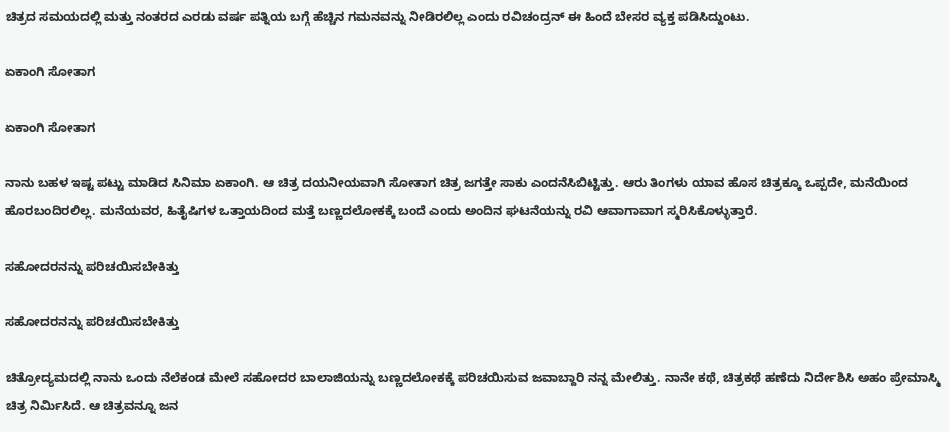ಚಿತ್ರದ ಸಮಯದಲ್ಲಿ ಮತ್ತು ನಂತರದ ಎರಡು ವರ್ಷ ಪತ್ನಿಯ ಬಗ್ಗೆ ಹೆಚ್ಚಿನ ಗಮನವನ್ನು ನೀಡಿರಲಿಲ್ಲ ಎಂದು ರವಿಚಂದ್ರನ್ ಈ ಹಿಂದೆ ಬೇಸರ ವ್ಯಕ್ತ ಪಡಿಸಿದ್ದುಂಟು.

ಏಕಾಂಗಿ ಸೋತಾಗ

ಏಕಾಂಗಿ ಸೋತಾಗ

ನಾನು ಬಹಳ ಇಷ್ಟ ಪಟ್ಟು ಮಾಡಿದ ಸಿನಿಮಾ ಏಕಾಂಗಿ. ಆ ಚಿತ್ರ ದಯನೀಯವಾಗಿ ಸೋತಾಗ ಚಿತ್ರ ಜಗತ್ತೇ ಸಾಕು ಎಂದನೆಸಿಬಿಟ್ಟಿತ್ತು. ಆರು ತಿಂಗಳು ಯಾವ ಹೊಸ ಚಿತ್ರಕ್ಕೂ ಒಪ್ಪದೇ, ಮನೆಯಿಂದ ಹೊರಬಂದಿರಲಿಲ್ಲ. ಮನೆಯವರ, ಹಿತೈಷಿಗಳ ಒತ್ತಾಯದಿಂದ ಮತ್ತೆ ಬಣ್ಣದಲೋಕಕ್ಕೆ ಬಂದೆ ಎಂದು ಅಂದಿನ ಘಟನೆಯನ್ನು ರವಿ ಆವಾಗಾವಾಗ ಸ್ಮರಿಸಿಕೊಳ್ಳುತ್ತಾರೆ.

ಸಹೋದರನನ್ನು ಪರಿಚಯಿಸಬೇಕಿತ್ತು

ಸಹೋದರನನ್ನು ಪರಿಚಯಿಸಬೇಕಿತ್ತು

ಚಿತ್ರೋದ್ಯಮದಲ್ಲಿ ನಾನು ಒಂದು ನೆಲೆಕಂಡ ಮೇಲೆ ಸಹೋದರ ಬಾಲಾಜಿಯನ್ನು ಬಣ್ಣದಲೋಕಕ್ಕೆ ಪರಿಚಯಿಸುವ ಜವಾಬ್ದಾರಿ ನನ್ನ ಮೇಲಿತ್ತು. ನಾನೇ ಕಥೆ, ಚಿತ್ರಕಥೆ ಹಣೆದು ನಿರ್ದೇಶಿಸಿ ಅಹಂ ಪ್ರೇಮಾಸ್ಮಿ ಚಿತ್ರ ನಿರ್ಮಿಸಿದೆ. ಆ ಚಿತ್ರವನ್ನೂ ಜನ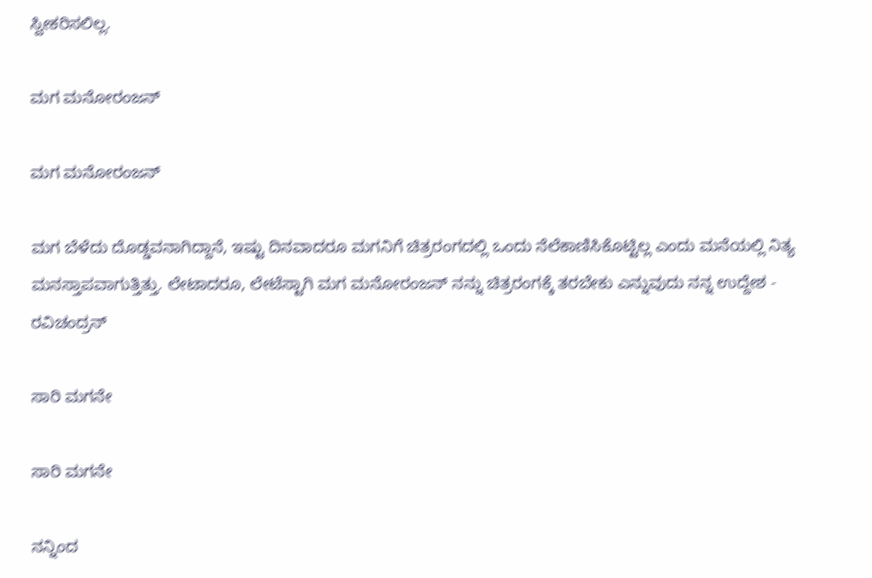ಸ್ವೀಕರಿಸಲಿಲ್ಲ.

ಮಗ ಮನೋರಂಜನ್

ಮಗ ಮನೋರಂಜನ್

ಮಗ ಬೆಳೆದು ದೊಡ್ಡವನಾಗಿದ್ದಾನೆ, ಇಷ್ಟು ದಿನವಾದರೂ ಮಗನಿಗೆ ಚಿತ್ರರಂಗದಲ್ಲಿ ಒಂದು ನೆಲೆಕಾಣಿಸಿಕೊಟ್ಟಿಲ್ಲ ಎಂದು ಮನೆಯಲ್ಲಿ ನಿತ್ಯ ಮನಸ್ತಾಪವಾಗುತ್ತಿತ್ತು. ಲೇಟಾದರೂ, ಲೇಟೆಸ್ಟಾಗಿ ಮಗ ಮನೋರಂಜನ್ ನನ್ನು ಚಿತ್ರರಂಗಕ್ಕೆ ತರಬೇಕು ಎನ್ನುವುದು ನನ್ನ ಉದ್ದೇಶ - ರವಿಚಂದ್ರನ್

ಸಾರಿ ಮಗನೇ

ಸಾರಿ ಮಗನೇ

ನನ್ನಿಂದ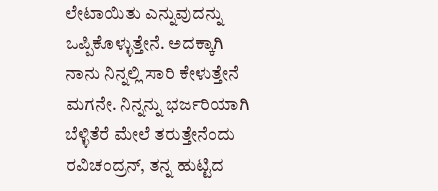ಲೇಟಾಯಿತು ಎನ್ನುವುದನ್ನು ಒಪ್ಪಿಕೊಳ್ಳುತ್ತೇನೆ. ಅದಕ್ಕಾಗಿ ನಾನು ನಿನ್ನಲ್ಲಿ ಸಾರಿ ಕೇಳುತ್ತೇನೆ ಮಗನೇ. ನಿನ್ನನ್ನು ಭರ್ಜರಿಯಾಗಿ ಬೆಳ್ಳಿತೆರೆ ಮೇಲೆ ತರುತ್ತೇನೆಂದು ರವಿಚಂದ್ರನ್, ತನ್ನ ಹುಟ್ಟಿದ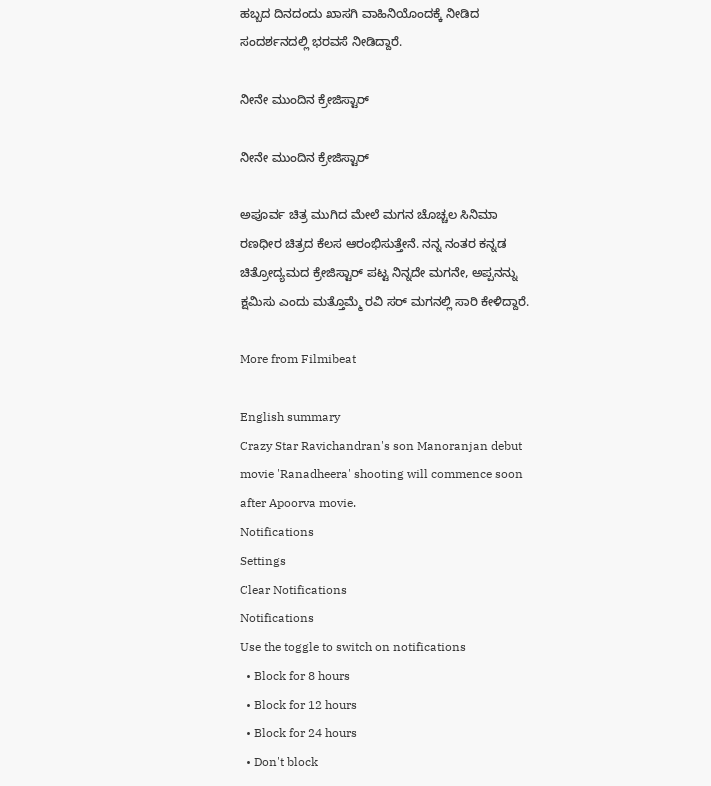ಹಬ್ಬದ ದಿನದಂದು ಖಾಸಗಿ ವಾಹಿನಿಯೊಂದಕ್ಕೆ ನೀಡಿದ ಸಂದರ್ಶನದಲ್ಲಿ ಭರವಸೆ ನೀಡಿದ್ದಾರೆ.

ನೀನೇ ಮುಂದಿನ ಕ್ರೇಜಿಸ್ಟಾರ್

ನೀನೇ ಮುಂದಿನ ಕ್ರೇಜಿಸ್ಟಾರ್

ಅಪೂರ್ವ ಚಿತ್ರ ಮುಗಿದ ಮೇಲೆ ಮಗನ ಚೊಚ್ಚಲ ಸಿನಿಮಾ ರಣಧೀರ ಚಿತ್ರದ ಕೆಲಸ ಆರಂಭಿಸುತ್ತೇನೆ. ನನ್ನ ನಂತರ ಕನ್ನಡ ಚಿತ್ರೋದ್ಯಮದ ಕ್ರೇಜಿಸ್ಟಾರ್ ಪಟ್ಟ ನಿನ್ನದೇ ಮಗನೇ, ಅಪ್ಪನನ್ನು ಕ್ಷಮಿಸು ಎಂದು ಮತ್ತೊಮ್ಮೆ ರವಿ ಸರ್ ಮಗನಲ್ಲಿ ಸಾರಿ ಕೇಳಿದ್ದಾರೆ.

More from Filmibeat

English summary
Crazy Star Ravichandran's son Manoranjan debut movie 'Ranadheera' shooting will commence soon after Apoorva movie.
Notifications
Settings
Clear Notifications
Notifications
Use the toggle to switch on notifications
  • Block for 8 hours
  • Block for 12 hours
  • Block for 24 hours
  • Don't block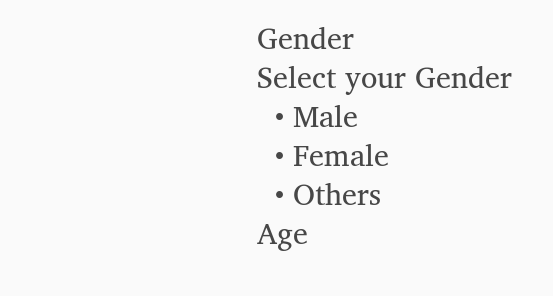Gender
Select your Gender
  • Male
  • Female
  • Others
Age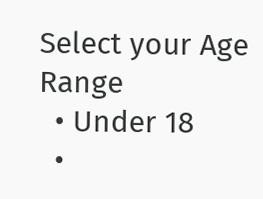Select your Age Range
  • Under 18
  •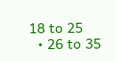18 to 25
  • 26 to 35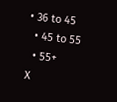• 36 to 45
  • 45 to 55
  • 55+
X